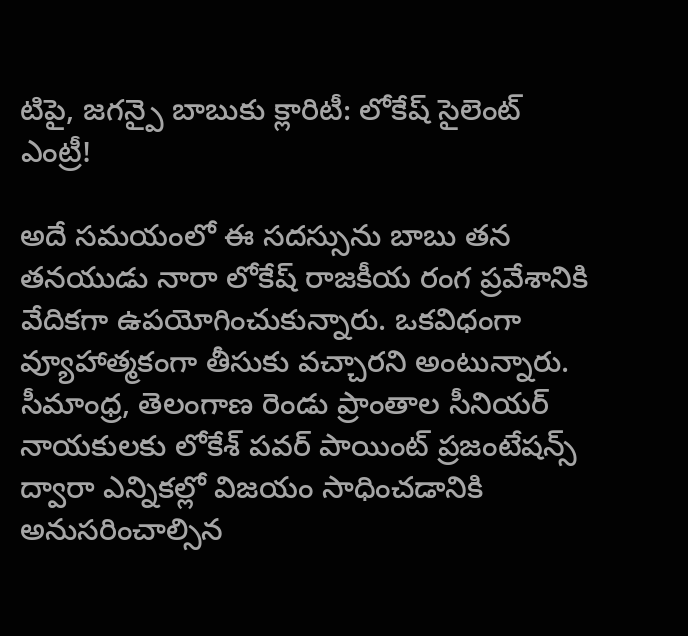టిపై, జగన్పై బాబుకు క్లారిటీ: లోకేష్ సైలెంట్ ఎంట్రీ!

అదే సమయంలో ఈ సదస్సును బాబు తన తనయుడు నారా లోకేష్ రాజకీయ రంగ ప్రవేశానికి వేదికగా ఉపయోగించుకున్నారు. ఒకవిధంగా వ్యూహాత్మకంగా తీసుకు వచ్చారని అంటున్నారు. సీమాంధ్ర, తెలంగాణ రెండు ప్రాంతాల సీనియర్ నాయకులకు లోకేశ్ పవర్ పాయింట్ ప్రజంటేషన్స్ ద్వారా ఎన్నికల్లో విజయం సాధించడానికి అనుసరించాల్సిన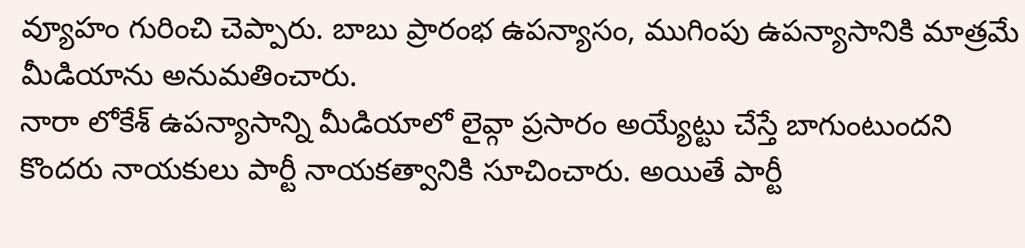వ్యూహం గురించి చెప్పారు. బాబు ప్రారంభ ఉపన్యాసం, ముగింపు ఉపన్యాసానికి మాత్రమే మీడియాను అనుమతించారు.
నారా లోకేశ్ ఉపన్యాసాన్ని మీడియాలో లైవ్గా ప్రసారం అయ్యేట్టు చేస్తే బాగుంటుందని కొందరు నాయకులు పార్టీ నాయకత్వానికి సూచించారు. అయితే పార్టీ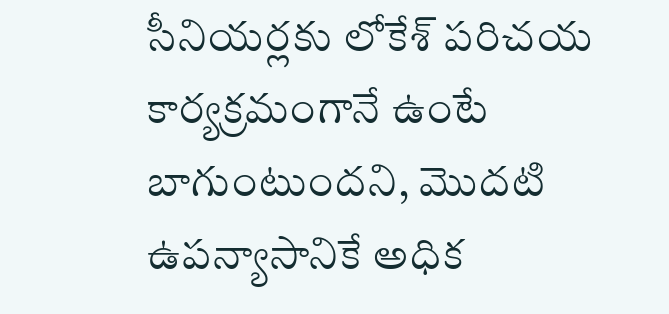సీనియర్లకు లోకేశ్ పరిచయ కార్యక్రమంగానే ఉంటే బాగుంటుందని, మొదటి ఉపన్యాసానికే అధిక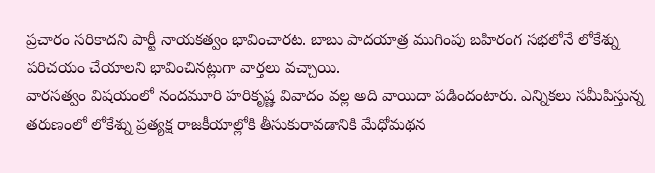ప్రచారం సరికాదని పార్టీ నాయకత్వం భావించారట. బాబు పాదయాత్ర ముగింపు బహిరంగ సభలోనే లోకేశ్ను పరిచయం చేయాలని భావించినట్లుగా వార్తలు వచ్చాయి.
వారసత్వం విషయంలో నందమూరి హరికృష్ణ వివాదం వల్ల అది వాయిదా పడిందంటారు. ఎన్నికలు సమీపిస్తున్న తరుణంలో లోకేశ్ను ప్రత్యక్ష రాజకీయాల్లోకి తీసుకురావడానికి మేధోమథన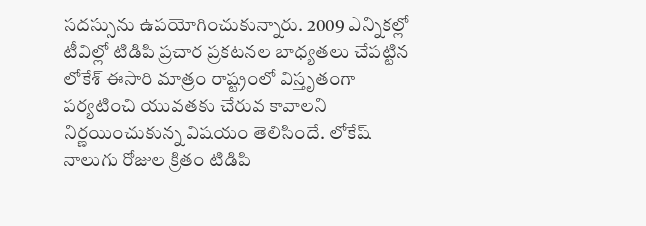సదస్సును ఉపయోగించుకున్నారు. 2009 ఎన్నికల్లో టీవిల్లో టిడిపి ప్రచార ప్రకటనల బాధ్యతలు చేపట్టిన లోకేశ్ ఈసారి మాత్రం రాష్ట్రంలో విస్తృతంగా పర్యటించి యువతకు చేరువ కావాలని నిర్ణయించుకున్న విషయం తెలిసిందే. లోకేష్ నాలుగు రోజుల క్రితం టిడిపి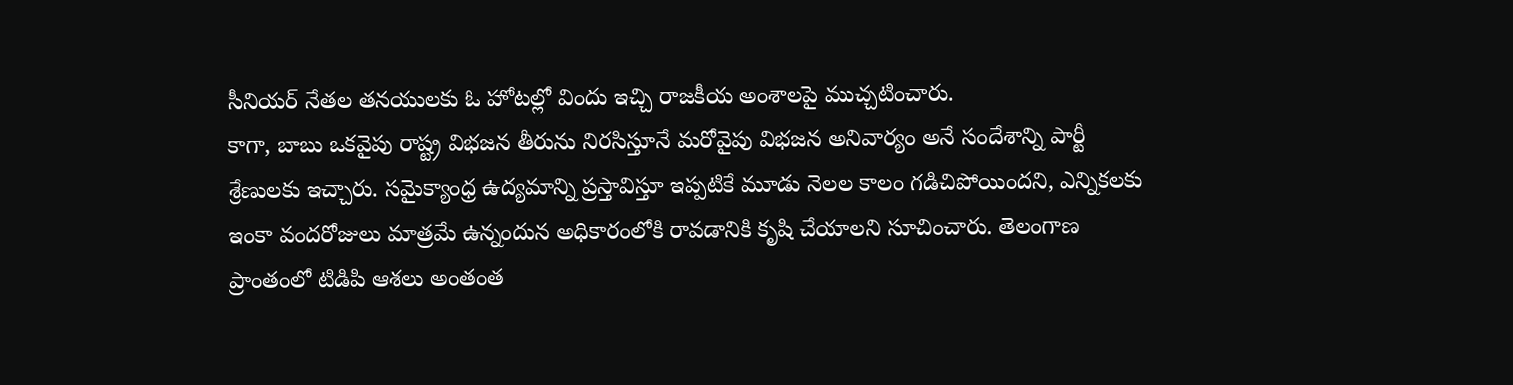సీనియర్ నేతల తనయులకు ఓ హోటల్లో విందు ఇచ్చి రాజకీయ అంశాలపై ముచ్చటించారు.
కాగా, బాబు ఒకవైపు రాష్ట్ర విభజన తీరును నిరసిస్తూనే మరోవైపు విభజన అనివార్యం అనే సందేశాన్ని పార్టీ శ్రేణులకు ఇచ్చారు. సమైక్యాంధ్ర ఉద్యమాన్ని ప్రస్తావిస్తూ ఇప్పటికే మూడు నెలల కాలం గడిచిపోయిందని, ఎన్నికలకు ఇంకా వందరోజులు మాత్రమే ఉన్నందున అధికారంలోకి రావడానికి కృషి చేయాలని సూచించారు. తెలంగాణ ప్రాంతంలో టిడిపి ఆశలు అంతంత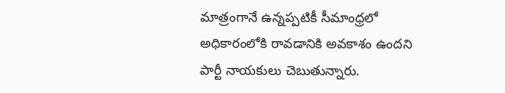మాత్రంగానే ఉన్నప్పటికీ సీమాంధ్రలో అధికారంలోకి రావడానికి అవకాశం ఉందని పార్టీ నాయకులు చెబుతున్నారు.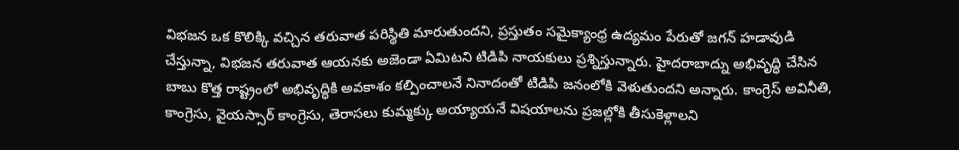విభజన ఒక కొలిక్కి వచ్చిన తరువాత పరిస్థితి మారుతుందని, ప్రస్తుతం సమైక్యాంధ్ర ఉద్యమం పేరుతో జగన్ హడావుడి చేస్తున్నా, విభజన తరువాత ఆయనకు అజెండా ఏమిటని టిడిపి నాయకులు ప్రశ్నిస్తున్నారు. హైదరాబాద్ను అభివృద్ధి చేసిన బాబు కొత్త రాష్ట్రంలో అభివృద్ధికి అవకాశం కల్పించాలనే నినాదంతో టిడిపి జనంలోకి వెళుతుందని అన్నారు. కాంగ్రెస్ అవినీతి, కాంగ్రెసు, వైయస్సార్ కాంగ్రెసు, తెరాసలు కుమ్మక్కు అయ్యాయనే విషయాలను ప్రజల్లోకి తీసుకెళ్లాలని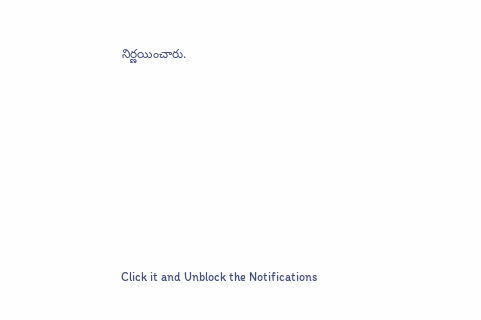నిర్ణయించారు.












Click it and Unblock the Notifications